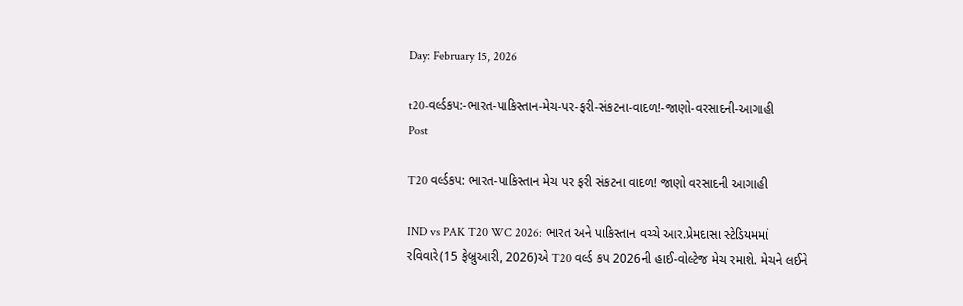Day: February 15, 2026

t20-વર્લ્ડકપ:-ભારત-પાકિસ્તાન-મેચ-પર-ફરી-સંકટના-વાદળ!-જાણો-વરસાદની-આગાહી
Post

T20 વર્લ્ડકપ: ભારત-પાકિસ્તાન મેચ પર ફરી સંકટના વાદળ! જાણો વરસાદની આગાહી

IND vs PAK T20 WC 2026: ભારત અને પાકિસ્તાન વચ્ચે આર.પ્રેમદાસા સ્ટેડિયમમાં રવિવારે(15 ફેબ્રુઆરી, 2026)એ T20 વર્લ્ડ કપ 2026ની હાઈ-વોલ્ટેજ મેચ રમાશે. મેચને લઈને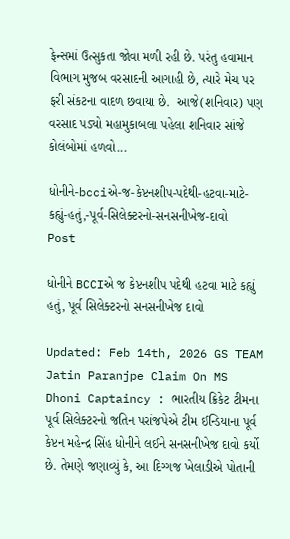ફેન્સમાં ઉત્સુકતા જોવા મળી રહી છે. પરંતુ હવામાન વિભાગ મુજબ વરસાદની આગાહી છે, ત્યારે મેચ પર ફરી સંકટના વાદળ છવાયા છે.  આજે(શનિવાર) પણ વરસાદ પડ્યો મહામુકાબલા પહેલા શનિવાર સાંજે કોલંબોમાં હળવો...

ધોનીને-bcciએ-જ-કેપ્ટનશીપ-પદેથી-હટવા-માટે-કહ્યું-હતું,-પૂર્વ-સિલેક્ટરનો-સનસનીખેજ-દાવો
Post

ધોનીને BCCIએ જ કેપ્ટનશીપ પદેથી હટવા માટે કહ્યું હતું, પૂર્વ સિલેક્ટરનો સનસનીખેજ દાવો

Updated: Feb 14th, 2026 GS TEAM Jatin Paranjpe Claim On MS Dhoni Captaincy : ભારતીય ક્રિકેટ ટીમના પૂર્વ સિલેક્ટરનો જતિન પરાંજપેએ ટીમ ઈન્ડિયાના પૂર્વ કેપ્ટન મહેન્દ્ર સિંહ ધોનીને લઈને સનસનીખેજ દાવો કર્યો છે. તેમણે જણાવ્યું કે, આ દિગ્ગજ ખેલાડીએ પોતાની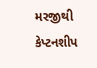મરજીથી કેપ્ટનશીપ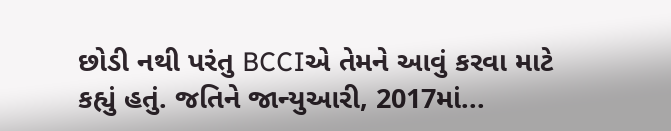છોડી નથી પરંતુ BCCIએ તેમને આવું કરવા માટે કહ્યું હતું. જતિને જાન્યુઆરી, 2017માં...